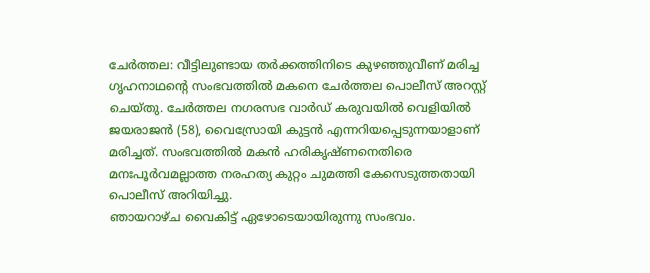ചേർത്തല: വീട്ടിലുണ്ടായ തർക്കത്തിനിടെ കുഴഞ്ഞുവീണ് മരിച്ച ഗൃഹനാഥന്റെ സംഭവത്തിൽ മകനെ ചേർത്തല പൊലീസ് അറസ്റ്റ് ചെയ്തു. ചേർത്തല നഗരസഭ വാർഡ് കരുവയിൽ വെളിയിൽ ജയരാജൻ (58), വൈസ്രോയി കുട്ടൻ എന്നറിയപ്പെടുന്നയാളാണ് മരിച്ചത്. സംഭവത്തിൽ മകൻ ഹരികൃഷ്ണനെതിരെ മനഃപൂർവമല്ലാത്ത നരഹത്യ കുറ്റം ചുമത്തി കേസെടുത്തതായി പൊലീസ് അറിയിച്ചു.
ഞായറാഴ്ച വൈകിട്ട് ഏഴോടെയായിരുന്നു സംഭവം.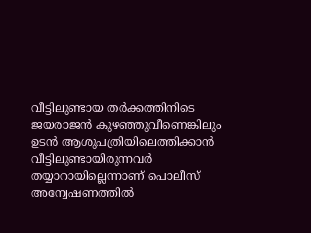വീട്ടിലുണ്ടായ തർക്കത്തിനിടെ ജയരാജൻ കുഴഞ്ഞുവീണെങ്കിലും ഉടൻ ആശുപത്രിയിലെത്തിക്കാൻ വീട്ടിലുണ്ടായിരുന്നവർ തയ്യാറായില്ലെന്നാണ് പൊലീസ് അന്വേഷണത്തിൽ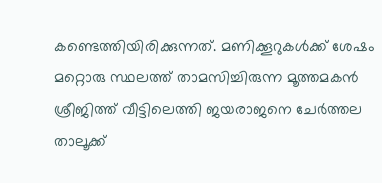കണ്ടെത്തിയിരിക്കുന്നത്. മണിക്കൂറുകൾക്ക് ശേഷം മറ്റൊരു സ്ഥലത്ത് താമസിച്ചിരുന്ന മൂത്തമകൻ ശ്രീജിത്ത് വീട്ടിലെത്തി ജയരാജനെ ചേർത്തല താലൂക്ക്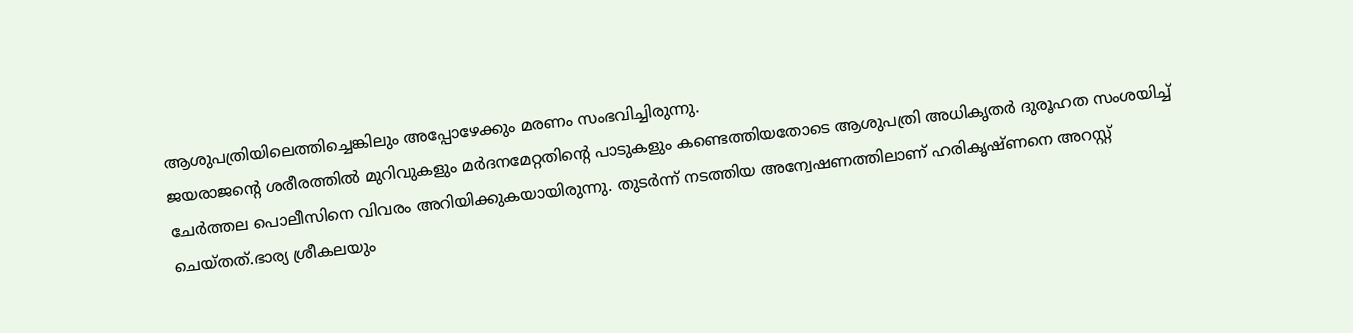ആശുപത്രിയിലെത്തിച്ചെങ്കിലും അപ്പോഴേക്കും മരണം സംഭവിച്ചിരുന്നു.
ജയരാജന്റെ ശരീരത്തിൽ മുറിവുകളും മർദനമേറ്റതിന്റെ പാടുകളും കണ്ടെത്തിയതോടെ ആശുപത്രി അധികൃതർ ദുരൂഹത സംശയിച്ച് ചേർത്തല പൊലീസിനെ വിവരം അറിയിക്കുകയായിരുന്നു. തുടർന്ന് നടത്തിയ അന്വേഷണത്തിലാണ് ഹരികൃഷ്ണനെ അറസ്റ്റ് ചെയ്തത്.ഭാര്യ ശ്രീകലയും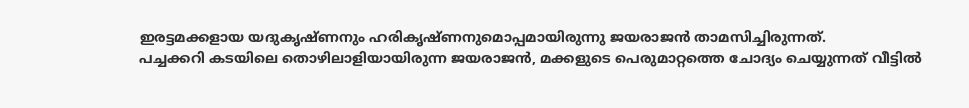ഇരട്ടമക്കളായ യദുകൃഷ്ണനും ഹരികൃഷ്ണനുമൊപ്പമായിരുന്നു ജയരാജൻ താമസിച്ചിരുന്നത്.
പച്ചക്കറി കടയിലെ തൊഴിലാളിയായിരുന്ന ജയരാജൻ, മക്കളുടെ പെരുമാറ്റത്തെ ചോദ്യം ചെയ്യുന്നത് വീട്ടിൽ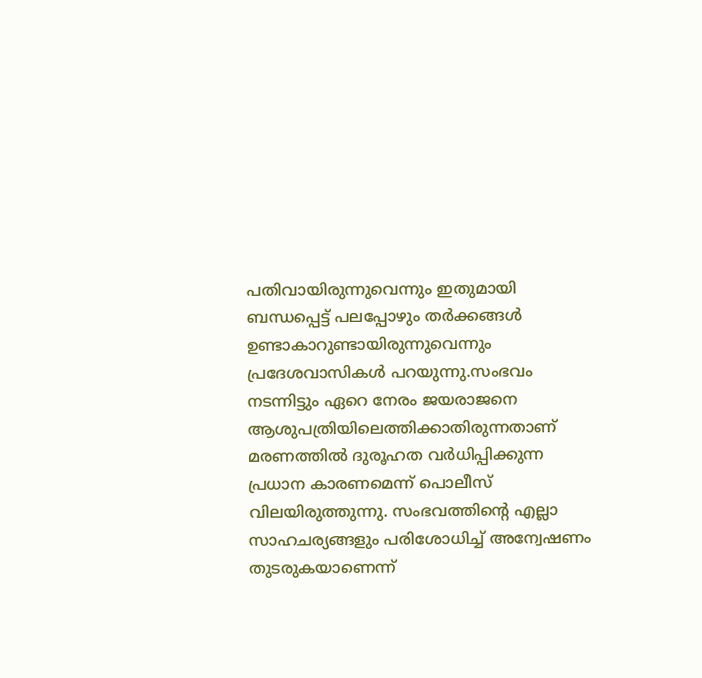പതിവായിരുന്നുവെന്നും ഇതുമായി ബന്ധപ്പെട്ട് പലപ്പോഴും തർക്കങ്ങൾ ഉണ്ടാകാറുണ്ടായിരുന്നുവെന്നും പ്രദേശവാസികൾ പറയുന്നു.സംഭവം നടന്നിട്ടും ഏറെ നേരം ജയരാജനെ ആശുപത്രിയിലെത്തിക്കാതിരുന്നതാണ് മരണത്തിൽ ദുരൂഹത വർധിപ്പിക്കുന്ന പ്രധാന കാരണമെന്ന് പൊലീസ് വിലയിരുത്തുന്നു. സംഭവത്തിന്റെ എല്ലാ സാഹചര്യങ്ങളും പരിശോധിച്ച് അന്വേഷണം തുടരുകയാണെന്ന്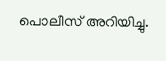പൊലീസ് അറിയിച്ചു.